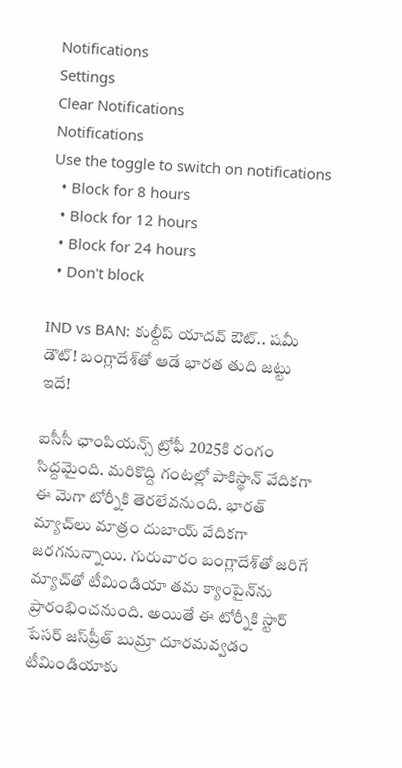Notifications
Settings
Clear Notifications
Notifications
Use the toggle to switch on notifications
  • Block for 8 hours
  • Block for 12 hours
  • Block for 24 hours
  • Don't block

IND vs BAN: కుల్దీప్ యాదవ్‌ ఔట్.. షమీ డౌట్! బంగ్లాదేశ్‌తో ఆడే భారత తుది జట్టు ఇదే!

ఐసీసీ ఛాంపియన్స్ ట్రోఫీ 2025కి రంగం సిద్దమైంది. మరికొద్ది గంటల్లో పాకిస్థాన్ వేదికగా ఈ మెగా టోర్నీకి తెరలేవనుంది. భారత్ మ్యాచ్‌లు మాత్రం దుబాయ్ వేదికగా జరగనున్నాయి. గురువారం బంగ్లాదేశ్‌తో జరిగే మ్యాచ్‌తో టీమిండియా తమ క్యాంపైన్‌ను ప్రారంభించనుంది. అయితే ఈ టోర్నీకి స్టార్ పేసర్ జస్‌ప్రీత్ బుమ్రా దూరమవ్వడం టీమిండియాకు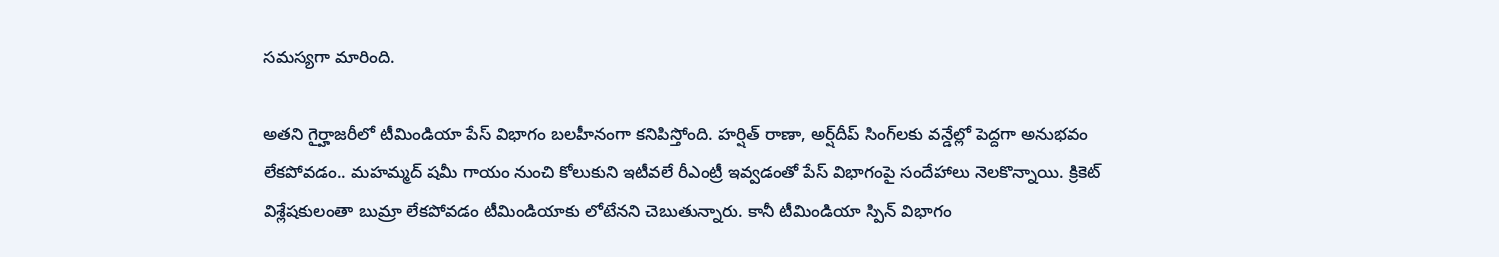సమస్యగా మారింది.

అతని గైర్హాజరీలో టీమిండియా పేస్ విభాగం బలహీనంగా కనిపిస్తోంది. హర్షిత్ రాణా, అర్ష్‌దీప్ సింగ్‌లకు వన్డేల్లో పెద్దగా అనుభవం లేకపోవడం.. మహమ్మద్ షమీ గాయం నుంచి కోలుకుని ఇటీవలే రీఎంట్రీ ఇవ్వడంతో పేస్ విభాగం‌పై సందేహాలు నెలకొన్నాయి. క్రికెట్ విశ్లేషకులంతా బుమ్రా లేకపోవడం టీమిండియాకు లోటేనని చెబుతున్నారు. కానీ టీమిండియా స్పిన్ విభాగం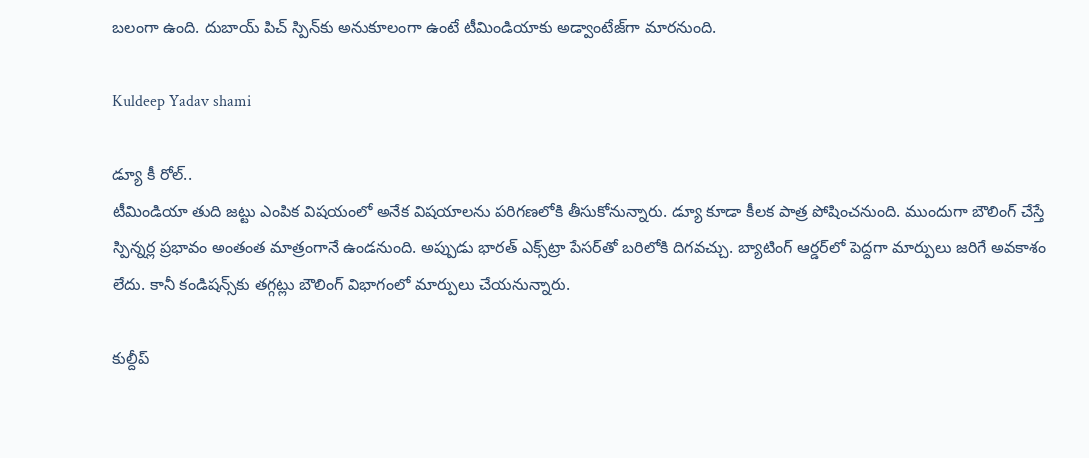బలంగా ఉంది. దుబాయ్ పిచ్‌ స్పిన్‌కు అనుకూలంగా ఉంటే టీమిండియాకు అడ్వాంటేజ్‌గా మారనుంది.

Kuldeep Yadav shami

డ్యూ కీ రోల్..
టీమిండియా తుది జట్టు ఎంపిక విషయంలో అనేక విషయాలను పరిగణలోకి తీసుకోనున్నారు. డ్యూ కూడా కీలక పాత్ర పోషించనుంది. ముందుగా బౌలింగ్ చేస్తే స్పిన్నర్ల ప్రభావం అంతంత మాత్రంగానే ఉండనుంది. అప్పుడు భారత్ ఎక్స్‌ట్రా పేసర్‌తో బరిలోకి దిగవచ్చు. బ్యాటింగ్ ఆర్డర్‌లో పెద్దగా మార్పులు జరిగే అవకాశం లేదు. కానీ కండిషన్స్‌కు తగ్గట్లు బౌలింగ్ విభాగంలో మార్పులు చేయనున్నారు.

కుల్దీప్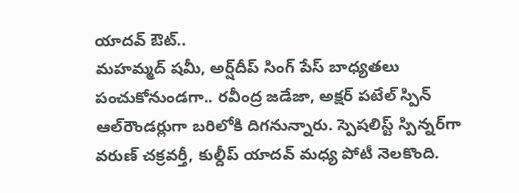యాదవ్ ఔట్..
మహమ్మద్ షమీ, అర్ష్‌దీప్ సింగ్ పేస్ బాధ్యతలు పంచుకోనుండగా.. రవీంద్ర జడేజా, అక్షర్ పటేల్ స్పిన్ ఆల్‌రౌండర్లుగా బరిలోకి దిగనున్నారు. స్పెషలిస్ట్ స్పిన్నర్‌గా వరుణ్ చక్రవర్తీ, కుల్దీప్ యాదవ్ మధ్య పోటీ నెలకొంది.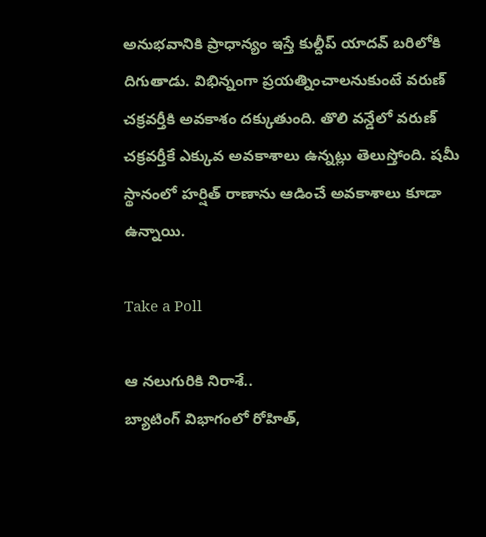అనుభవానికి ప్రాధాన్యం ఇస్తే కుల్దీప్ యాదవ్ బరిలోకి దిగుతాడు. విభిన్నంగా ప్రయత్నించాలనుకుంటే వరుణ్ చక్రవర్తీకి అవకాశం దక్కుతుంది. తొలి వన్డేలో వరుణ్ చక్రవర్తీకే ఎక్కువ అవకాశాలు ఉన్నట్లు తెలుస్తోంది. షమీ స్థానంలో హర్షిత్ రాణాను ఆడించే అవకాశాలు కూడా ఉన్నాయి.

Take a Poll

ఆ నలుగురికి నిరాశే..
బ్యాటింగ్ విభాగంలో రోహిత్,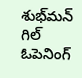శుభ్‌మన్ గిల్ ఓపెనింగ్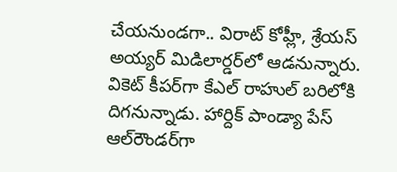చేయనుండగా.. విరాట్ కోహ్లీ, శ్రేయస్ అయ్యర్ మిడిలార్డర్‌లో ఆడనున్నారు. వికెట్ కీపర్‌గా కేఎల్ రాహుల్ బరిలోకి దిగనున్నాడు. హార్దిక్ పాండ్యా పేస్ ఆల్‌రౌండర్‌గా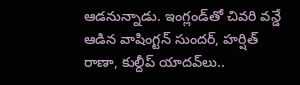ఆడనున్నాడు. ఇంగ్లండ్‌తో చివరి వన్డే ఆడిన వాషింగ్టన్ సుందర్, హర్షిత్ రాణా, కుల్దీప్ యాదవ్‌లు..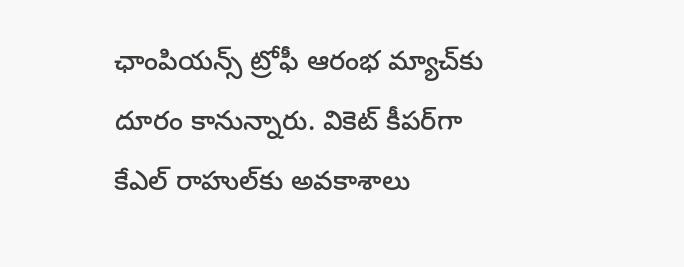ఛాంపియన్స్ ట్రోఫీ ఆరంభ మ్యాచ్‌కు దూరం కానున్నారు. వికెట్ కీపర్‌గా కేఎల్ రాహుల్‌కు అవకాశాలు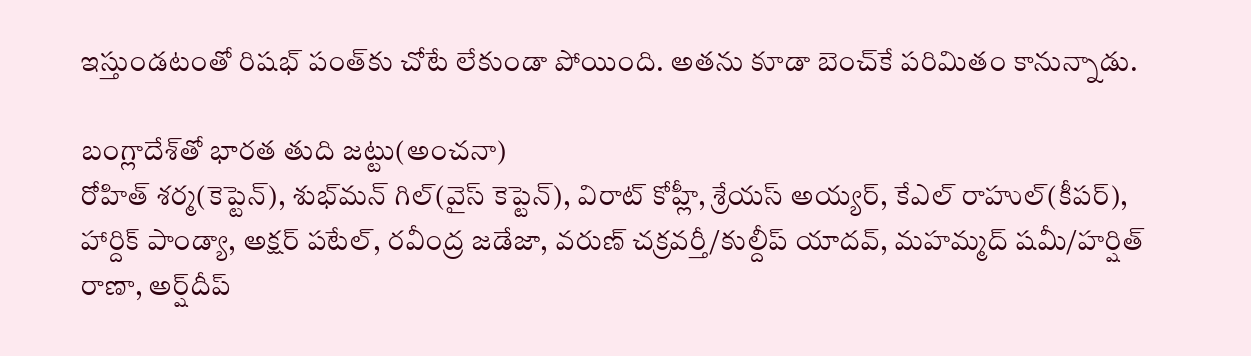ఇస్తుండటంతో రిషభ్ పంత్‌కు చోటే లేకుండా పోయింది. అతను కూడా బెంచ్‌కే పరిమితం కానున్నాడు.

బంగ్లాదేశ్‌తో భారత తుది జట్టు(అంచనా)
రోహిత్ శర్మ(కెప్టెన్), శుభ్‌మన్ గిల్(వైస్ కెప్టెన్), విరాట్ కోహ్లీ, శ్రేయస్ అయ్యర్, కేఎల్ రాహుల్(కీపర్), హార్దిక్ పాండ్యా, అక్షర్ పటేల్, రవీంద్ర జడేజా, వరుణ్ చక్రవర్తీ/కుల్దీప్ యాదవ్, మహమ్మద్ షమీ/హర్షిత్ రాణా, అర్ష్‌దీప్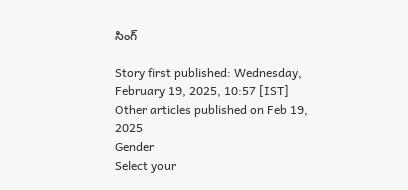సింగ్

Story first published: Wednesday, February 19, 2025, 10:57 [IST]
Other articles published on Feb 19, 2025
Gender
Select your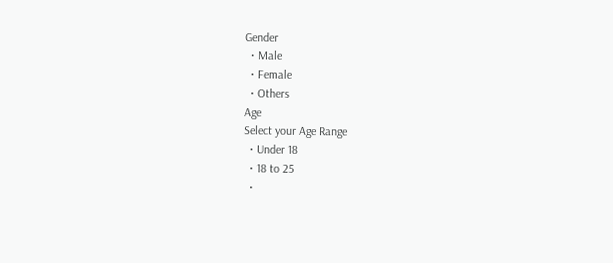Gender
  • Male
  • Female
  • Others
Age
Select your Age Range
  • Under 18
  • 18 to 25
  •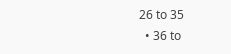26 to 35
  • 36 to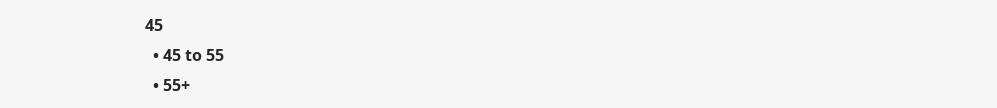45
  • 45 to 55
  • 55+